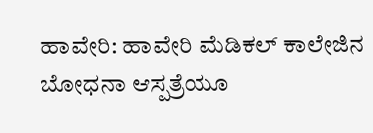ಹಾವೇರಿ: ಹಾವೇರಿ ಮೆಡಿಕಲ್‌ ಕಾಲೇಜಿನ ಬೋಧನಾ ಆಸ್ಪತ್ರೆಯೂ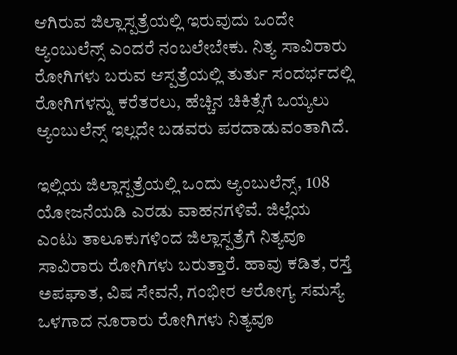ಆಗಿರುವ ಜಿಲ್ಲಾಸ್ಪತ್ರೆಯಲ್ಲಿ ಇರುವುದು ಒಂದೇ ಆ್ಯಂಬುಲೆನ್ಸ್‌ ಎಂದರೆ ನಂಬಲೇಬೇಕು. ನಿತ್ಯ ಸಾವಿರಾರು ರೋಗಿಗಳು ಬರುವ ಆಸ್ಪತ್ರೆಯಲ್ಲಿ ತುರ್ತು ಸಂದರ್ಭದಲ್ಲಿ ರೋಗಿಗಳನ್ನು ಕರೆತರಲು, ಹೆಚ್ಚಿನ ಚಿಕಿತ್ಸೆಗೆ ಒಯ್ಯಲು ಆ್ಯಂಬುಲೆನ್ಸ್‌ ಇಲ್ಲದೇ ಬಡವರು ಪರದಾಡುವಂತಾಗಿದೆ.

ಇಲ್ಲಿಯ ಜಿಲ್ಲಾಸ್ಪತ್ರೆಯಲ್ಲಿ ಒಂದು ಆ್ಯಂಬುಲೆನ್ಸ್, 108 ಯೋಜನೆಯಡಿ ಎರಡು ವಾಹನಗಳಿವೆ. ಜಿಲ್ಲೆಯ ಎಂಟು ತಾಲೂಕುಗಳಿಂದ ಜಿಲ್ಲಾಸ್ಪತ್ರೆಗೆ ನಿತ್ಯವೂ ಸಾವಿರಾರು ರೋಗಿಗಳು ಬರುತ್ತಾರೆ. ಹಾವು ಕಡಿತ, ರಸ್ತೆ ಅಪಘಾತ, ವಿಷ ಸೇವನೆ, ಗಂಭೀರ ಆರೋಗ್ಯ ಸಮಸ್ಯೆ ಒಳಗಾದ ನೂರಾರು ರೋಗಿಗಳು ನಿತ್ಯವೂ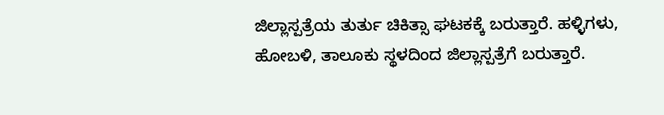ಜಿಲ್ಲಾಸ್ಪತ್ರೆಯ ತುರ್ತು ಚಿಕಿತ್ಸಾ ಘಟಕಕ್ಕೆ ಬರುತ್ತಾರೆ. ಹಳ್ಳಿಗಳು, ಹೋಬಳಿ, ತಾಲೂಕು ಸ್ಥಳದಿಂದ ಜಿಲ್ಲಾಸ್ಪತ್ರೆಗೆ ಬರುತ್ತಾರೆ.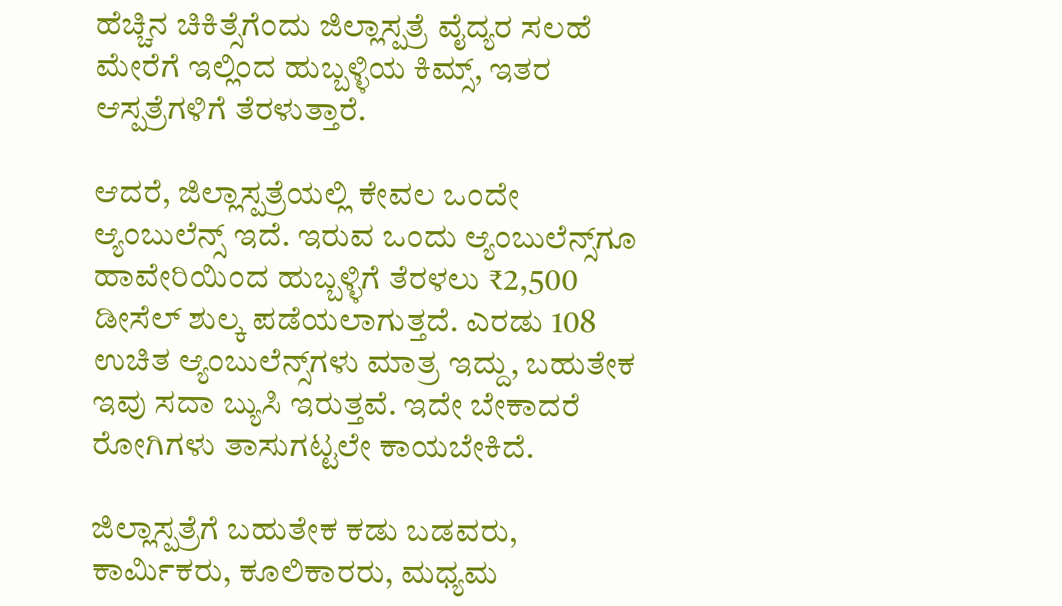ಹೆಚ್ಚಿನ ಚಿಕಿತ್ಸೆಗೆಂದು ಜಿಲ್ಲಾಸ್ಪತ್ರೆ ವೈದ್ಯರ ಸಲಹೆ ಮೇರೆಗೆ ಇಲ್ಲಿಂದ ಹುಬ್ಬಳ್ಳಿಯ ಕಿಮ್ಸ್, ಇತರ ಆಸ್ಪತ್ರೆಗಳಿಗೆ ತೆರಳುತ್ತಾರೆ.

ಆದರೆ, ಜಿಲ್ಲಾಸ್ಪತ್ರೆಯಲ್ಲಿ ಕೇವಲ ಒಂದೇ ಆ್ಯಂಬುಲೆನ್ಸ್ ಇದೆ. ಇರುವ ಒಂದು ಆ್ಯಂಬುಲೆನ್ಸ್‌ಗೂ ಹಾವೇರಿಯಿಂದ ಹುಬ್ಬಳ್ಳಿಗೆ ತೆರಳಲು ₹2,500 ಡೀಸೆಲ್ ಶುಲ್ಕ ಪಡೆಯಲಾಗುತ್ತದೆ. ಎರಡು 108 ಉಚಿತ ಆ್ಯಂಬುಲೆನ್ಸ್‌ಗಳು ಮಾತ್ರ ಇದ್ದು, ಬಹುತೇಕ ಇವು ಸದಾ ಬ್ಯುಸಿ ಇರುತ್ತವೆ. ಇದೇ ಬೇಕಾದರೆ ರೋಗಿಗಳು ತಾಸುಗಟ್ಟಲೇ ಕಾಯಬೇಕಿದೆ.

ಜಿಲ್ಲಾಸ್ಪತ್ರೆಗೆ ಬಹುತೇಕ ಕಡು ಬಡವರು, ಕಾರ್ಮಿಕರು, ಕೂಲಿಕಾರರು, ಮಧ್ಯಮ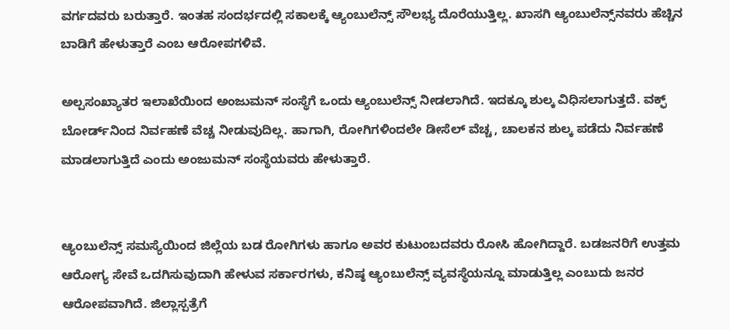ವರ್ಗದವರು ಬರುತ್ತಾರೆ. ಇಂತಹ ಸಂದರ್ಭದಲ್ಲಿ ಸಕಾಲಕ್ಕೆ ಆ್ಯಂಬುಲೆನ್ಸ್ ಸೌಲಭ್ಯ ದೊರೆಯುತ್ತಿಲ್ಲ. ಖಾಸಗಿ ಆ್ಯಂಬುಲೆನ್ಸ್‌ನವರು ಹೆಚ್ಚಿನ ಬಾಡಿಗೆ ಹೇಳುತ್ತಾರೆ ಎಂಬ ಆರೋಪಗಳಿವೆ.

ಅಲ್ಪಸಂಖ್ಯಾತರ ಇಲಾಖೆಯಿಂದ ಅಂಜುಮನ್ ಸಂಸ್ಥೆಗೆ ಒಂದು ಆ್ಯಂಬುಲೆನ್ಸ್ ನೀಡಲಾಗಿದೆ. ಇದಕ್ಕೂ ಶುಲ್ಕ ವಿಧಿಸಲಾಗುತ್ತದೆ. ವಕ್ಫ್ ಬೋರ್ಡ್‌ನಿಂದ ನಿರ್ವಹಣೆ ವೆಚ್ಚ ನೀಡುವುದಿಲ್ಲ. ಹಾಗಾಗಿ, ರೋಗಿಗಳಿಂದಲೇ ಡೀಸೆಲ್ ವೆಚ್ಚ, ಚಾಲಕನ ಶುಲ್ಕ ಪಡೆದು ನಿರ್ವಹಣೆ ಮಾಡಲಾಗುತ್ತಿದೆ ಎಂದು ಅಂಜುಮನ್ ಸಂಸ್ಥೆಯವರು ಹೇಳುತ್ತಾರೆ.


ಆ್ಯಂಬುಲೆನ್ಸ್ ಸಮಸ್ಯೆಯಿಂದ ಜಿಲ್ಲೆಯ ಬಡ ರೋಗಿಗಳು ಹಾಗೂ ಅವರ ಕುಟುಂಬದವರು ರೋಸಿ ಹೋಗಿದ್ದಾರೆ. ಬಡಜನರಿಗೆ ಉತ್ತಮ ಆರೋಗ್ಯ ಸೇವೆ ಒದಗಿಸುವುದಾಗಿ ಹೇಳುವ ಸರ್ಕಾರಗಳು, ಕನಿಷ್ಠ ಆ್ಯಂಬುಲೆನ್ಸ್ ವ್ಯವಸ್ಥೆಯನ್ನೂ ಮಾಡುತ್ತಿಲ್ಲ ಎಂಬುದು ಜನರ ಆರೋಪವಾಗಿದೆ. ಜಿಲ್ಲಾಸ್ಪತ್ರೆಗೆ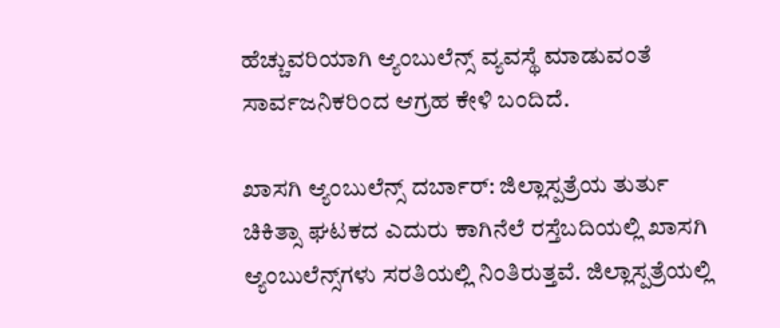ಹೆಚ್ಚುವರಿಯಾಗಿ ಆ್ಯಂಬುಲೆನ್ಸ್ ವ್ಯವಸ್ಥೆ ಮಾಡುವಂತೆ ಸಾರ್ವಜನಿಕರಿಂದ ಆಗ್ರಹ ಕೇಳಿ ಬಂದಿದೆ.

ಖಾಸಗಿ ಆ್ಯಂಬುಲೆನ್ಸ್ ದರ್ಬಾರ್‌: ಜಿಲ್ಲಾಸ್ಪತ್ರೆಯ ತುರ್ತು ಚಿಕಿತ್ಸಾ ಘಟಕದ ಎದುರು ಕಾಗಿನೆಲೆ ರಸ್ತೆಬದಿಯಲ್ಲಿ ಖಾಸಗಿ ಆ್ಯಂಬುಲೆನ್ಸ್‌ಗಳು ಸರತಿಯಲ್ಲಿ ನಿಂತಿರುತ್ತವೆ. ಜಿಲ್ಲಾಸ್ಪತ್ರೆಯಲ್ಲಿ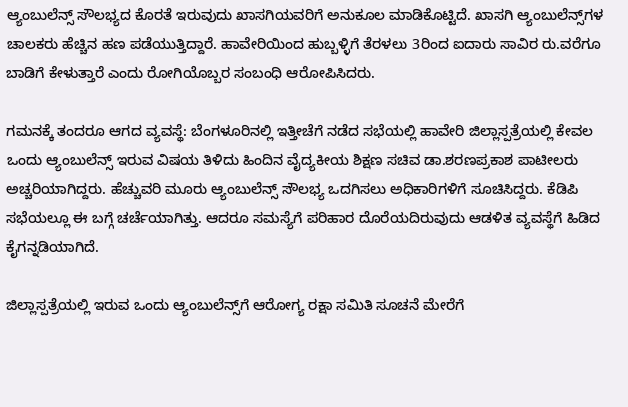ಆ್ಯಂಬುಲೆನ್ಸ್ ಸೌಲಭ್ಯದ ಕೊರತೆ ಇರುವುದು ಖಾಸಗಿಯವರಿಗೆ ಅನುಕೂಲ ಮಾಡಿಕೊಟ್ಟಿದೆ. ಖಾಸಗಿ ಆ್ಯಂಬುಲೆನ್ಸ್‌ಗಳ ಚಾಲಕರು ಹೆಚ್ಚಿನ ಹಣ ಪಡೆಯುತ್ತಿದ್ದಾರೆ. ಹಾವೇರಿಯಿಂದ ಹುಬ್ಬಳ್ಳಿಗೆ ತೆರಳಲು 3ರಿಂದ ಐದಾರು ಸಾವಿರ ರು.ವರೆಗೂ ಬಾಡಿಗೆ ಕೇಳುತ್ತಾರೆ ಎಂದು ರೋಗಿಯೊಬ್ಬರ ಸಂಬಂಧಿ ಆರೋಪಿಸಿದರು.

ಗಮನಕ್ಕೆ ತಂದರೂ ಆಗದ ವ್ಯವಸ್ಥೆ: ಬೆಂಗಳೂರಿನಲ್ಲಿ ಇತ್ತೀಚೆಗೆ ನಡೆದ ಸಭೆಯಲ್ಲಿ ಹಾವೇರಿ ಜಿಲ್ಲಾಸ್ಪತ್ರೆಯಲ್ಲಿ ಕೇವಲ ಒಂದು ಆ್ಯಂಬುಲೆನ್ಸ್ ಇರುವ ವಿಷಯ ತಿಳಿದು ಹಿಂದಿನ ವೈದ್ಯಕೀಯ ಶಿಕ್ಷಣ ಸಚಿವ ಡಾ.ಶರಣಪ್ರಕಾಶ ಪಾಟೀಲರು ಅಚ್ಚರಿಯಾಗಿದ್ದರು. ಹೆಚ್ಚುವರಿ ಮೂರು ಆ್ಯಂಬುಲೆನ್ಸ್ ಸೌಲಭ್ಯ ಒದಗಿಸಲು ಅಧಿಕಾರಿಗಳಿಗೆ ಸೂಚಿಸಿದ್ದರು. ಕೆಡಿಪಿ ಸಭೆಯಲ್ಲೂ ಈ ಬಗ್ಗೆ ಚರ್ಚೆಯಾಗಿತ್ತು. ಆದರೂ ಸಮಸ್ಯೆಗೆ ಪರಿಹಾರ ದೊರೆಯದಿರುವುದು ಆಡಳಿತ ವ್ಯವಸ್ಥೆಗೆ ಹಿಡಿದ ಕೈಗನ್ನಡಿಯಾಗಿದೆ.

ಜಿಲ್ಲಾಸ್ಪತ್ರೆಯಲ್ಲಿ ಇರುವ ಒಂದು ಆ್ಯಂಬುಲೆನ್ಸ್‌ಗೆ ಆರೋಗ್ಯ ರಕ್ಷಾ ಸಮಿತಿ ಸೂಚನೆ ಮೇರೆಗೆ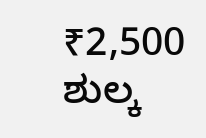₹2,500 ಶುಲ್ಕ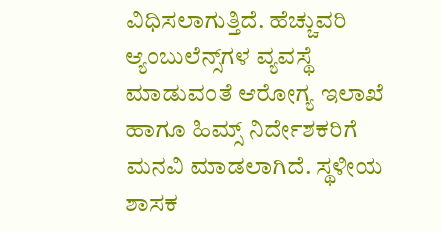ವಿಧಿಸಲಾಗುತ್ತಿದೆ. ಹೆಚ್ಚುವರಿ ಆ್ಯಂಬುಲೆನ್ಸ್‌ಗಳ ವ್ಯವಸ್ಥೆ ಮಾಡುವಂತೆ ಆರೋಗ್ಯ ಇಲಾಖೆ ಹಾಗೂ ಹಿಮ್ಸ್ ನಿರ್ದೇಶಕರಿಗೆ ಮನವಿ ಮಾಡಲಾಗಿದೆ. ಸ್ಥಳೀಯ ಶಾಸಕ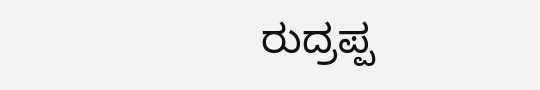ರುದ್ರಪ್ಪ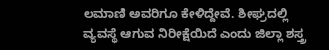ಲಮಾಣಿ ಅವರಿಗೂ ಕೇಳಿದ್ದೇವೆ. ಶೀಘ್ರದಲ್ಲಿ ವ್ಯವಸ್ಥೆ ಆಗುವ ನಿರೀಕ್ಷೆಯಿದೆ ಎಂದು ಜಿಲ್ಲಾ ಶಸ್ತ್ರ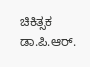ಚಿಕಿತ್ಸಕ ಡಾ.ಪಿ.ಆರ್.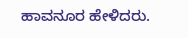ಹಾವನೂರ ಹೇಳಿದರು.